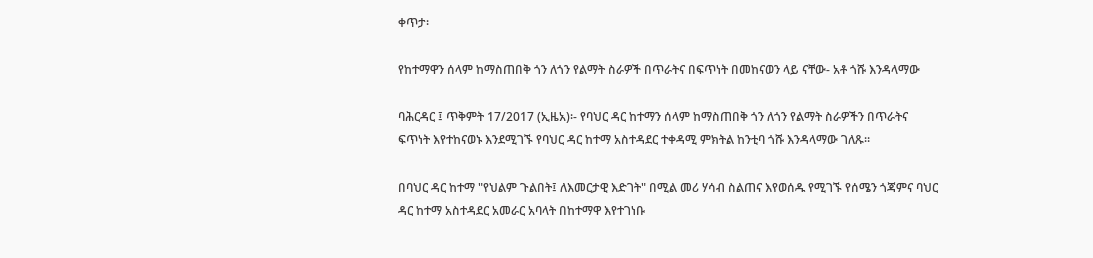ቀጥታ፡

የከተማዋን ሰላም ከማስጠበቅ ጎን ለጎን የልማት ስራዎች በጥራትና በፍጥነት በመከናወን ላይ ናቸው- አቶ ጎሹ እንዳላማው

ባሕርዳር ፤ ጥቅምት 17/2017 (ኢዜአ)፡- የባህር ዳር ከተማን ሰላም ከማስጠበቅ ጎን ለጎን የልማት ስራዎችን በጥራትና ፍጥነት እየተከናወኑ እንደሚገኙ የባህር ዳር ከተማ አስተዳደር ተቀዳሚ ምክትል ከንቲባ ጎሹ እንዳላማው ገለጹ።

በባህር ዳር ከተማ "የህልም ጉልበት፤ ለእመርታዊ እድገት" በሚል መሪ ሃሳብ ስልጠና እየወሰዱ የሚገኙ የሰሜን ጎጃምና ባህር ዳር ከተማ አስተዳደር አመራር አባላት በከተማዋ እየተገነቡ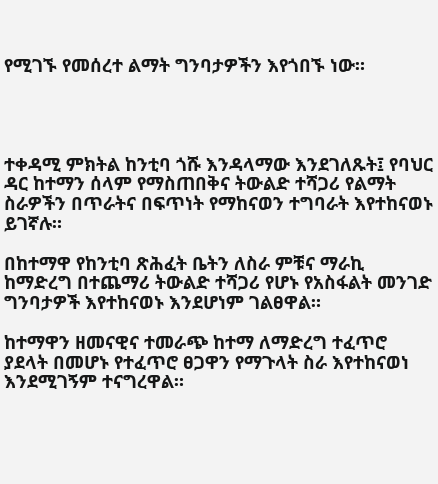የሚገኙ የመሰረተ ልማት ግንባታዎችን እየጎበኙ ነው።




ተቀዳሚ ምክትል ከንቲባ ጎሹ እንዳላማው እንደገለጹት፤ የባህር ዳር ከተማን ሰላም የማስጠበቅና ትውልድ ተሻጋሪ የልማት ስራዎችን በጥራትና በፍጥነት የማከናወን ተግባራት እየተከናወኑ ይገኛሉ።

በከተማዋ የከንቲባ ጽሕፈት ቤትን ለስራ ምቹና ማራኪ ከማድረግ በተጨማሪ ትውልድ ተሻጋሪ የሆኑ የአስፋልት መንገድ ግንባታዎች እየተከናወኑ እንደሆነም ገልፀዋል።

ከተማዋን ዘመናዊና ተመራጭ ከተማ ለማድረግ ተፈጥሮ ያደላት በመሆኑ የተፈጥሮ ፀጋዋን የማጉላት ስራ እየተከናወነ እንደሚገኝም ተናግረዋል።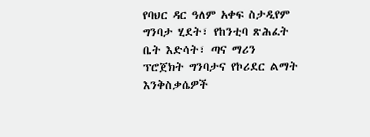የባህር ዳር ዓለም አቀፍ ስታዲየም ግንባታ ሂደት፣ የከንቲባ ጽሕፈት ቤት እድሳት፣ ጣና ማሪን ፕሮጀክት ግንባታና የኮሪደር ልማት እንቅስቃሴዎች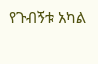የጉብኝቱ አካል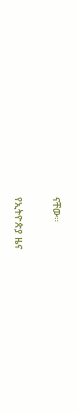ናቸው።

የኢትዮጵያ ዜና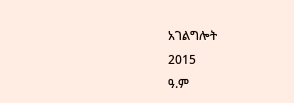አገልግሎት
2015
ዓ.ም